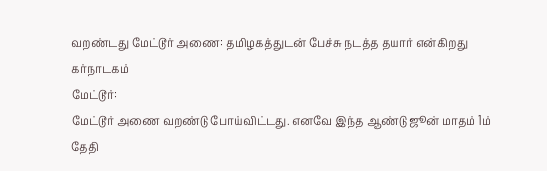வறண்டது மேட்டூர் அணை: தமிழகத்துடன் பேச்சு நடத்த தயார் என்கிறது கர்நாடகம்
மேட்டூர்:
மேட்டூர் அணை வறண்டு போய்விட்டது. எனவே இந்த ஆண்டு ஜூன் மாதம் 1ம் தேதி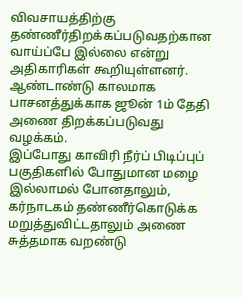விவசாயத்திற்கு தண்ணீர்திறக்கப்படுவதற்கான வாய்ப்பே இல்லை என்று அதிகாரிகள் கூறியுள்ளனர்.
ஆண்டாண்டு காலமாக பாசனத்துக்காக ஜூன் 1ம் தேதி அணை திறக்கப்படுவது வழக்கம்.
இப்போது காவிரி நீர்ப் பிடிப்புப் பகுதிகளில் போதுமான மழை இல்லாமல் போனதாலும், கர்நாடகம் தண்ணீர்கொடுக்க மறுத்துவிட்டதாலும் அணை சுத்தமாக வறண்டு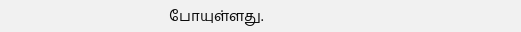போயுள்ளது.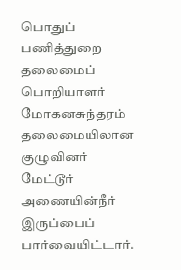பொதுப் பணித்துறை தலைமைப் பொறியாளர் மோகனசுந்தரம் தலைமையிலான குழுவினர் மேட்டூர் அணையின்நீர் இருப்பைப் பார்வையிட்டார்.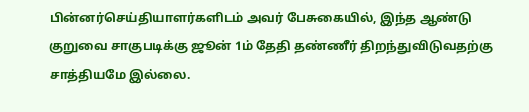பின்னர்செய்தியாளர்களிடம் அவர் பேசுகையில், இந்த ஆண்டு குறுவை சாகுபடிக்கு ஜூன் 1ம் தேதி தண்ணீர் திறந்துவிடுவதற்கு சாத்தியமே இல்லை.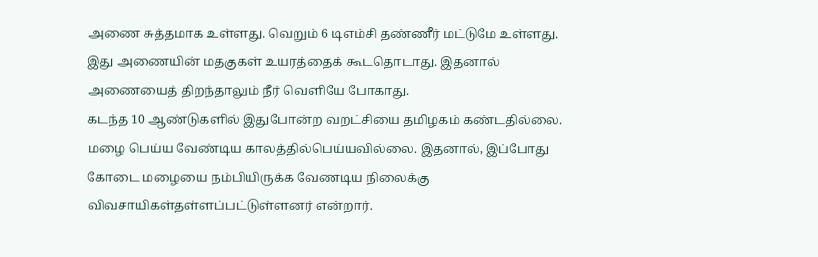அணை சுத்தமாக உள்ளது. வெறும் 6 டிஎம்சி தண்ணீர் மட்டுமே உள்ளது. இது அணையின் மதகுகள் உயரத்தைக் கூடதொடாது. இதனால் அணையைத் திறந்தாலும் நீர் வெளியே போகாது.
கடந்த 10 ஆண்டுகளில் இதுபோன்ற வறட்சியை தமிழகம் கண்டதில்லை. மழை பெய்ய வேண்டிய காலத்தில்பெய்யவில்லை. இதனால், இப்போது கோடை மழையை நம்பியிருக்க வேணடிய நிலைக்கு விவசாயிகள்தள்ளப்பட்டுள்ளனர் என்றார்.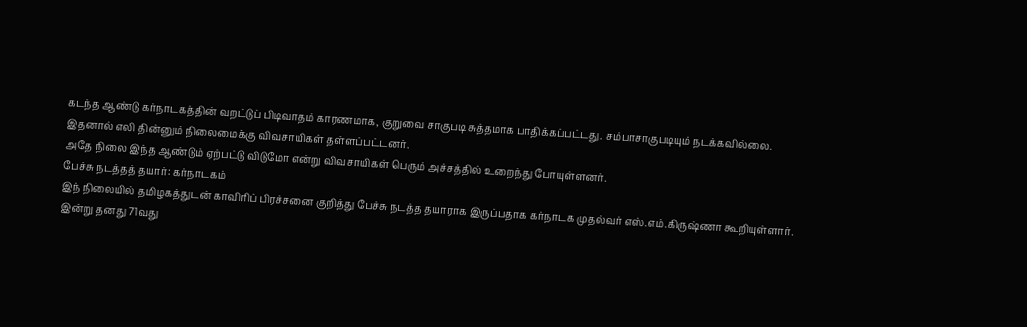கடந்த ஆண்டு கர்நாடகத்தின் வறட்டுப் பிடிவாதம் காரணமாக, குறுவை சாகுபடி சுத்தமாக பாதிக்கப்பட்டது. சம்பாசாகுபடியும் நடக்கவில்லை. இதனால் எலி தின்னும் நிலைமைக்கு விவசாயிகள் தள்ளப்பட்டனர்.
அதே நிலை இந்த ஆண்டும் ஏற்பட்டு விடுமோ என்று விவசாயிகள் பெரும் அச்சத்தில் உறைந்து போயுள்ளனர்.
பேச்சு நடத்தத் தயார்: கர்நாடகம்
இந் நிலையில் தமிழகத்துடன் காவிரிப் பிரச்சனை குறித்து பேச்சு நடத்த தயாராக இருப்பதாக கர்நாடக முதல்வர் எஸ்.எம்.கிருஷ்ணா கூறியுள்ளார்.
இன்று தனது 71வது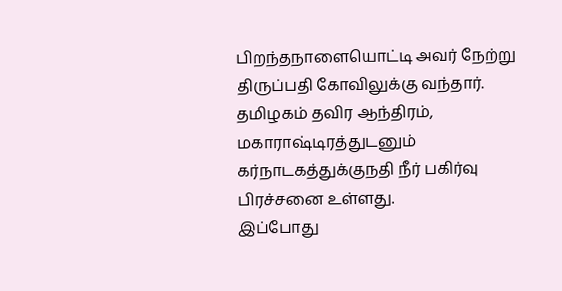பிறந்தநாளையொட்டி அவர் நேற்று திருப்பதி கோவிலுக்கு வந்தார். தமிழகம் தவிர ஆந்திரம், மகாராஷ்டிரத்துடனும் கர்நாடகத்துக்குநதி நீர் பகிர்வு பிரச்சனை உள்ளது.
இப்போது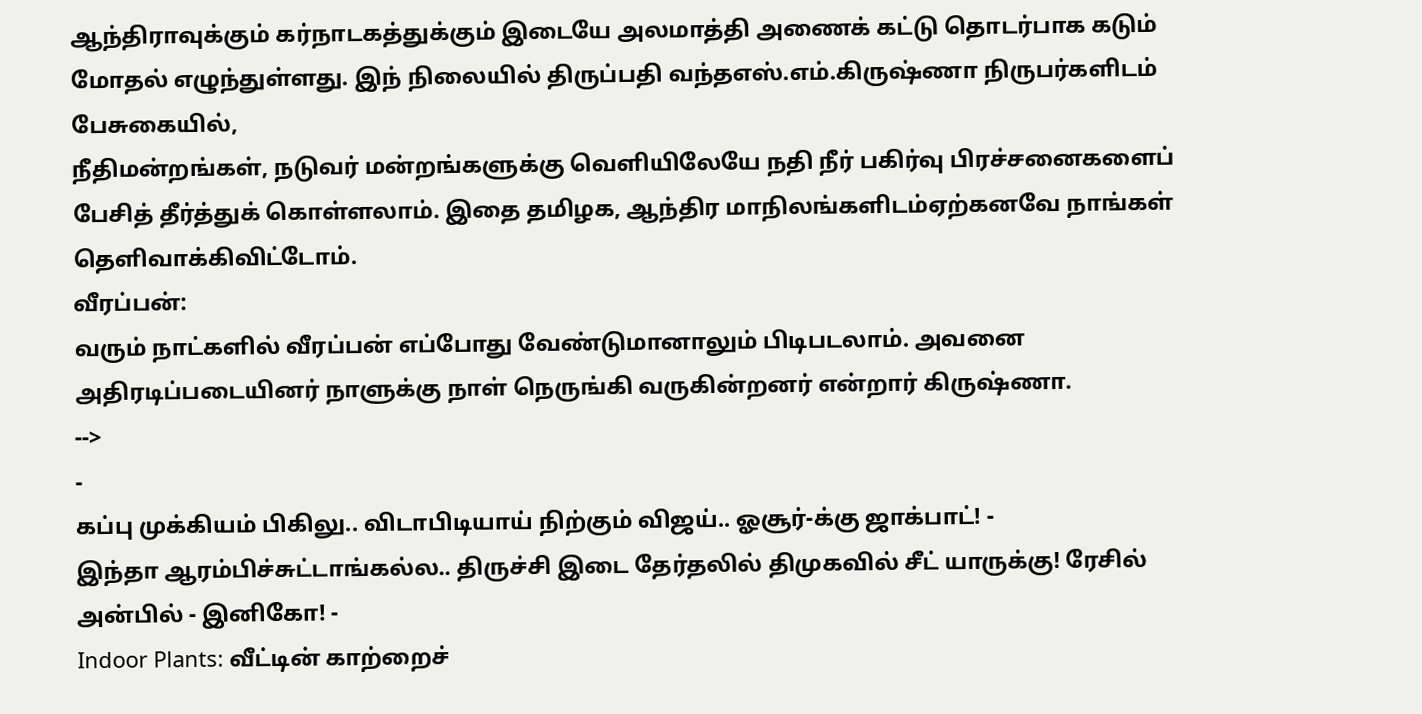ஆந்திராவுக்கும் கர்நாடகத்துக்கும் இடையே அலமாத்தி அணைக் கட்டு தொடர்பாக கடும் மோதல் எழுந்துள்ளது. இந் நிலையில் திருப்பதி வந்தஎஸ்.எம்.கிருஷ்ணா நிருபர்களிடம் பேசுகையில்,
நீதிமன்றங்கள், நடுவர் மன்றங்களுக்கு வெளியிலேயே நதி நீர் பகிர்வு பிரச்சனைகளைப் பேசித் தீர்த்துக் கொள்ளலாம். இதை தமிழக, ஆந்திர மாநிலங்களிடம்ஏற்கனவே நாங்கள் தெளிவாக்கிவிட்டோம்.
வீரப்பன்:
வரும் நாட்களில் வீரப்பன் எப்போது வேண்டுமானாலும் பிடிபடலாம். அவனை அதிரடிப்படையினர் நாளுக்கு நாள் நெருங்கி வருகின்றனர் என்றார் கிருஷ்ணா.
-->
-
கப்பு முக்கியம் பிகிலு.. விடாபிடியாய் நிற்கும் விஜய்.. ஓசூர்-க்கு ஜாக்பாட்! -
இந்தா ஆரம்பிச்சுட்டாங்கல்ல.. திருச்சி இடை தேர்தலில் திமுகவில் சீட் யாருக்கு! ரேசில் அன்பில் - இனிகோ! -
Indoor Plants: வீட்டின் காற்றைச்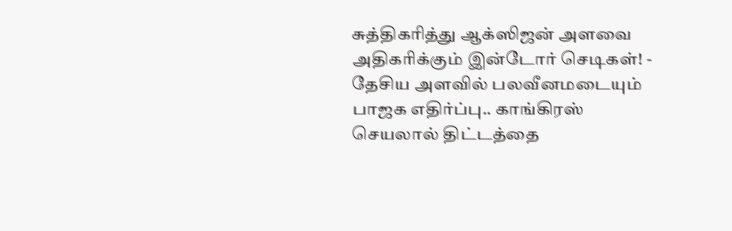சுத்திகரித்து ஆக்ஸிஜன் அளவை அதிகரிக்கும் இன்டோர் செடிகள்! -
தேசிய அளவில் பலவீனமடையும் பாஜக எதிர்ப்பு.. காங்கிரஸ் செயலால் திட்டத்தை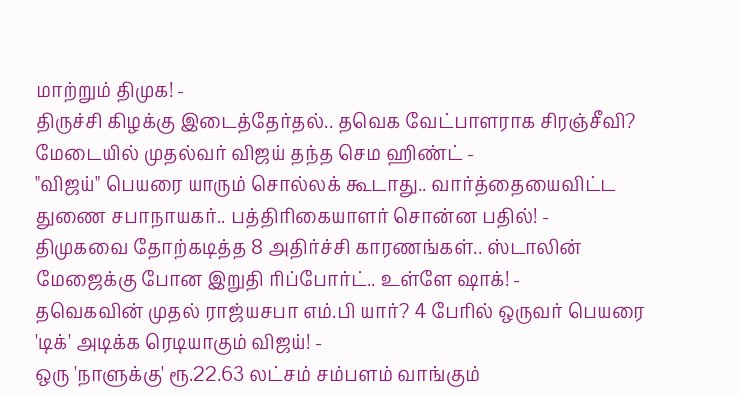மாற்றும் திமுக! -
திருச்சி கிழக்கு இடைத்தேர்தல்.. தவெக வேட்பாளராக சிரஞ்சீவி? மேடையில் முதல்வர் விஜய் தந்த செம ஹிண்ட் -
"விஜய்" பெயரை யாரும் சொல்லக் கூடாது.. வார்த்தையைவிட்ட துணை சபாநாயகர்.. பத்திரிகையாளர் சொன்ன பதில்! -
திமுகவை தோற்கடித்த 8 அதிர்ச்சி காரணங்கள்.. ஸ்டாலின் மேஜைக்கு போன இறுதி ரிப்போர்ட்.. உள்ளே ஷாக்! -
தவெகவின் முதல் ராஜ்யசபா எம்.பி யார்? 4 பேரில் ஒருவர் பெயரை 'டிக்' அடிக்க ரெடியாகும் விஜய்! -
ஒரு 'நாளுக்கு' ரூ.22.63 லட்சம் சம்பளம் வாங்கும்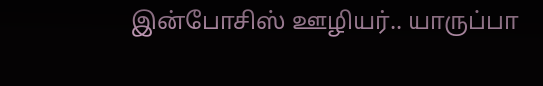இன்போசிஸ் ஊழியர்.. யாருப்பா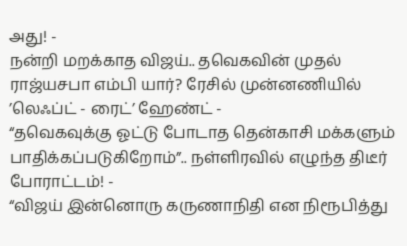அது! -
நன்றி மறக்காத விஜய்.. தவெகவின் முதல் ராஜ்யசபா எம்பி யார்? ரேசில் முன்னணியில் ’லெஃப்ட் - ரைட்’ ஹேண்ட் -
“தவெகவுக்கு ஓட்டு போடாத தென்காசி மக்களும் பாதிக்கப்படுகிறோம்”.. நள்ளிரவில் எழுந்த திடீர் போராட்டம்! -
“விஜய் இன்னொரு கருணாநிதி என நிரூபித்து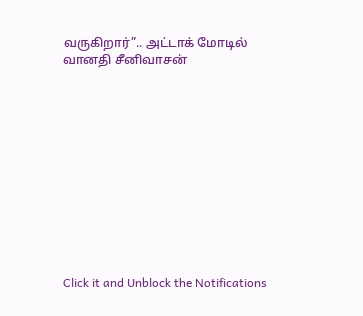வருகிறார்”.. அட்டாக் மோடில் வானதி சீனிவாசன்












Click it and Unblock the Notifications